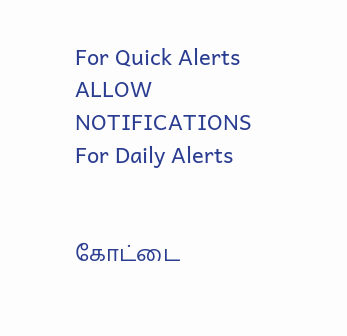For Quick Alerts
ALLOW NOTIFICATIONS
For Daily Alerts


கோட்டை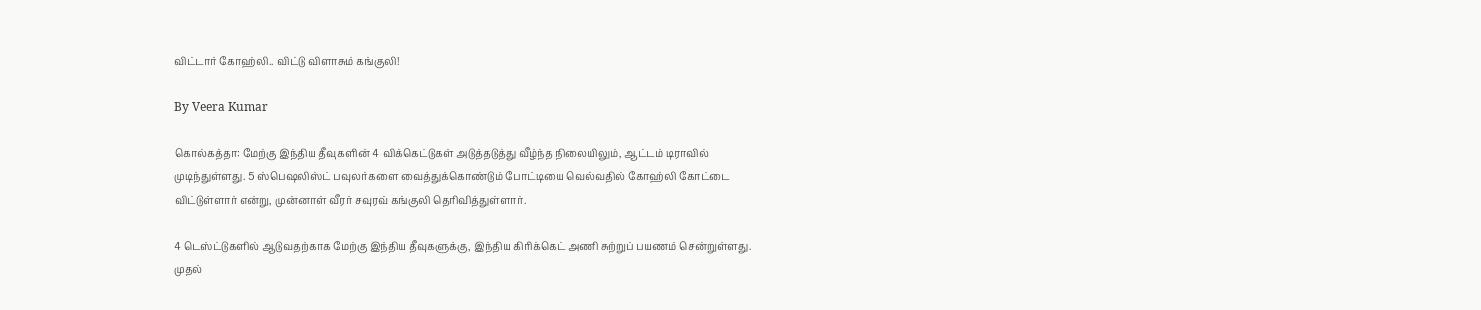விட்டார் கோஹ்லி.. விட்டு விளாசும் கங்குலி!

By Veera Kumar

கொல்கத்தா: மேற்கு இந்திய தீவுகளின் 4 விக்கெட்டுகள் அடுத்தடுத்து வீழ்ந்த நிலையிலும், ஆட்டம் டிராவில் முடிந்துள்ளது. 5 ஸ்பெஷலிஸ்ட் பவுலர்களை வைத்துக்கொண்டும் போட்டியை வெல்வதில் கோஹ்லி கோட்டை விட்டுள்ளார் என்று, முன்னாள் வீரர் சவுரவ் கங்குலி தெரிவித்துள்ளார்.

4 டெஸ்ட்டுகளில் ஆடுவதற்காக மேற்கு இந்திய தீவுகளுக்கு, இந்திய கிரிக்கெட் அணி சுற்றுப் பயணம் சென்றுள்ளது. முதல்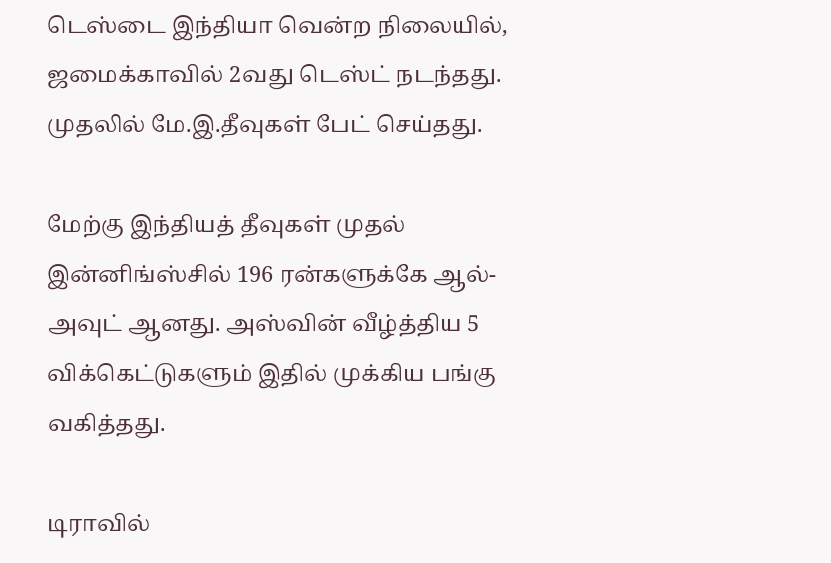டெஸ்டை இந்தியா வென்ற நிலையில், ஜமைக்காவில் 2வது டெஸ்ட் நடந்தது. முதலில் மே.இ.தீவுகள் பேட் செய்தது.

மேற்கு இந்தியத் தீவுகள் முதல் இன்னிங்ஸ்சில் 196 ரன்களுக்கே ஆல்-அவுட் ஆனது. அஸ்வின் வீழ்த்திய 5 விக்கெட்டுகளும் இதில் முக்கிய பங்கு வகித்தது.

டிராவில்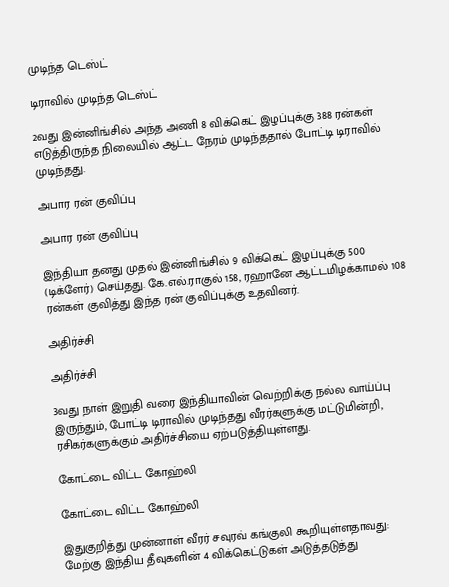முடிந்த டெஸ்ட்

டிராவில் முடிந்த டெஸ்ட்

2வது இன்னிங்சில் அந்த அணி 8 விக்கெட் இழப்புக்கு 388 ரன்கள் எடுத்திருந்த நிலையில் ஆட்ட நேரம் முடிந்ததால் போட்டி டிராவில் முடிந்தது.

அபார ரன் குவிப்பு

அபார ரன் குவிப்பு

இந்தியா தனது முதல் இன்னிங்சில் 9 விக்கெட் இழப்புக்கு 500 (டிக்ளேர்) செய்தது. கே.எல்.ராகுல் 158, ரஹானே ஆட்டமிழக்காமல் 108 ரன்கள் குவித்து இந்த ரன் குவிப்புக்கு உதவினர்.

அதிர்ச்சி

அதிர்ச்சி

3வது நாள் இறுதி வரை இந்தியாவின் வெற்றிக்கு நல்ல வாய்ப்பு இருந்தும், போட்டி டிராவில் முடிந்தது வீரர்களுக்கு மட்டுமின்றி, ரசிகர்களுக்கும் அதிர்ச்சியை ஏற்படுத்தியுள்ளது.

கோட்டை விட்ட கோஹ்லி

கோட்டை விட்ட கோஹ்லி

இதுகுறித்து முன்னாள் வீரர் சவுரவ் கங்குலி கூறியுள்ளதாவது: மேற்கு இந்திய தீவுகளின் 4 விக்கெட்டுகள் அடுத்தடுத்து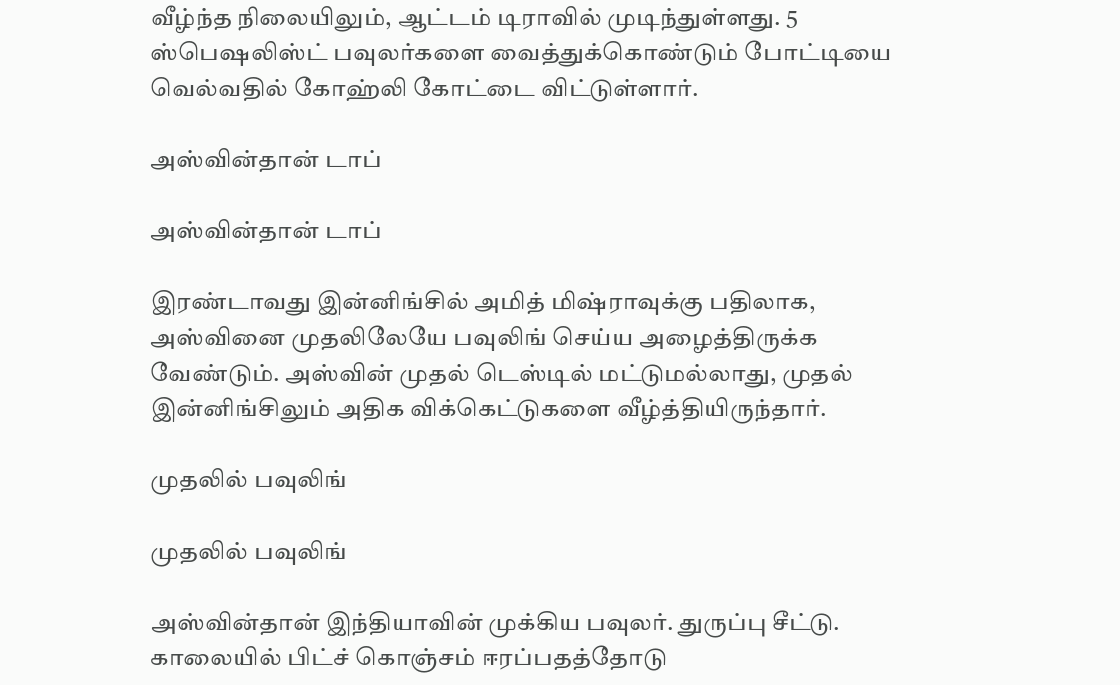வீழ்ந்த நிலையிலும், ஆட்டம் டிராவில் முடிந்துள்ளது. 5 ஸ்பெஷலிஸ்ட் பவுலர்களை வைத்துக்கொண்டும் போட்டியை வெல்வதில் கோஹ்லி கோட்டை விட்டுள்ளார்.

அஸ்வின்தான் டாப்

அஸ்வின்தான் டாப்

இரண்டாவது இன்னிங்சில் அமித் மிஷ்ராவுக்கு பதிலாக, அஸ்வினை முதலிலேயே பவுலிங் செய்ய அழைத்திருக்க வேண்டும். அஸ்வின் முதல் டெஸ்டில் மட்டுமல்லாது, முதல் இன்னிங்சிலும் அதிக விக்கெட்டுகளை வீழ்த்தியிருந்தார்.

முதலில் பவுலிங்

முதலில் பவுலிங்

அஸ்வின்தான் இந்தியாவின் முக்கிய பவுலர். துருப்பு சீட்டு. காலையில் பிட்ச் கொஞ்சம் ஈரப்பதத்தோடு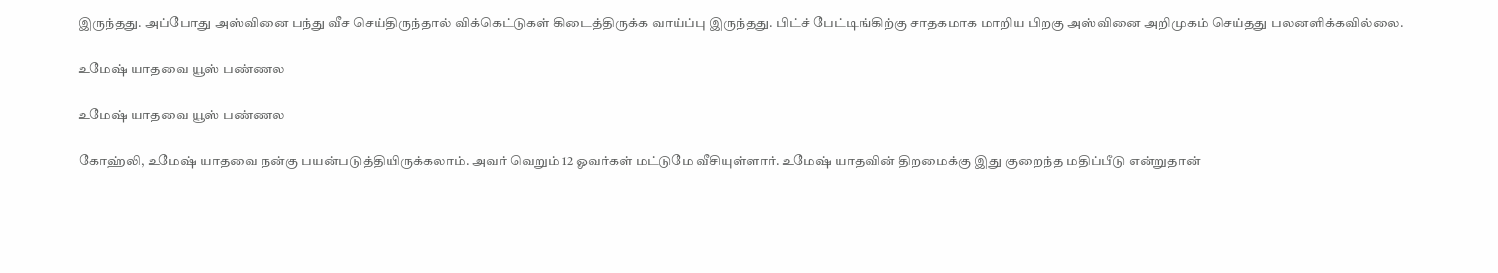இருந்தது. அப்போது அஸ்வினை பந்து வீச செய்திருந்தால் விக்கெட்டுகள் கிடைத்திருக்க வாய்ப்பு இருந்தது. பிட்ச் பேட்டிங்கிற்கு சாதகமாக மாறிய பிறகு அஸ்வினை அறிமுகம் செய்தது பலனளிக்கவில்லை.

உமேஷ் யாதவை யூஸ் பண்ணல

உமேஷ் யாதவை யூஸ் பண்ணல

கோஹ்லி, உமேஷ் யாதவை நன்கு பயன்படுத்தியிருக்கலாம். அவர் வெறும் 12 ஓவர்கள் மட்டுமே வீசியுள்ளார். உமேஷ் யாதவின் திறமைக்கு இது குறைந்த மதிப்பீடு என்றுதான்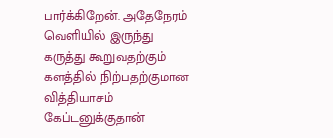பார்க்கிறேன். அதேநேரம் வெளியில் இருந்து கருத்து கூறுவதற்கும் களத்தில் நிற்பதற்குமான வித்தியாசம் கேப்டனுக்குதான்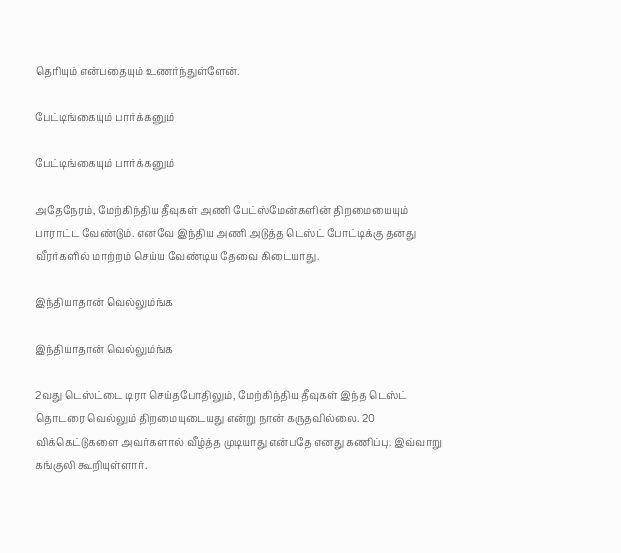தெரியும் என்பதையும் உணர்ந்துள்ளேன்.

பேட்டிங்கையும் பார்க்கனும்

பேட்டிங்கையும் பார்க்கனும்

அதேநேரம், மேற்கிந்திய தீவுகள் அணி பேட்ஸ்மேன்களின் திறமையையும் பாராட்ட வேண்டும். எனவே இந்திய அணி அடுத்த டெஸ்ட் போட்டிக்கு தனது வீரர்களில் மாற்றம் செய்ய வேண்டிய தேவை கிடையாது.

இந்தியாதான் வெல்லும்ங்க

இந்தியாதான் வெல்லும்ங்க

2வது டெஸ்ட்டை டிரா செய்தபோதிலும், மேற்கிந்திய தீவுகள் இந்த டெஸ்ட் தொடரை வெல்லும் திறமையுடையது என்று நான் கருதவில்லை. 20 விக்கெட்டுகளை அவர்களால் வீழ்த்த முடியாது என்பதே எனது கணிப்பு. இவ்வாறு கங்குலி கூறியுள்ளார்.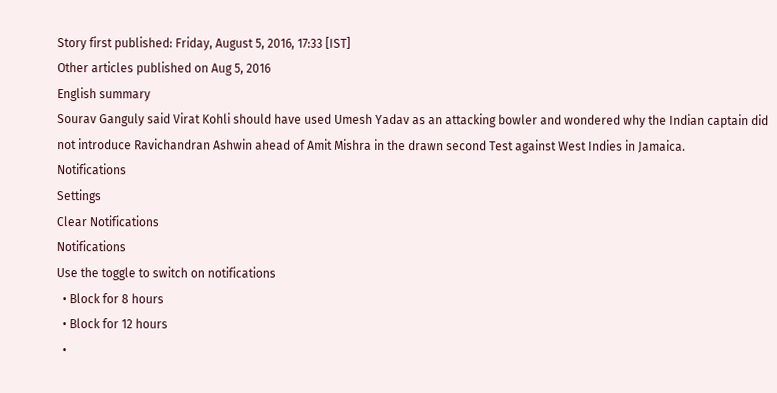Story first published: Friday, August 5, 2016, 17:33 [IST]
Other articles published on Aug 5, 2016
English summary
Sourav Ganguly said Virat Kohli should have used Umesh Yadav as an attacking bowler and wondered why the Indian captain did not introduce Ravichandran Ashwin ahead of Amit Mishra in the drawn second Test against West Indies in Jamaica.
Notifications
Settings
Clear Notifications
Notifications
Use the toggle to switch on notifications
  • Block for 8 hours
  • Block for 12 hours
  •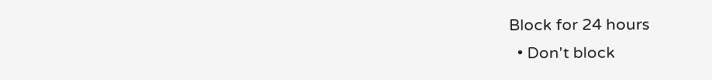Block for 24 hours
  • Don't block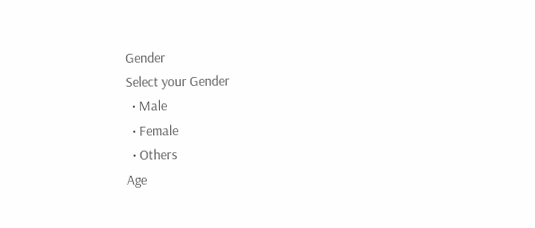Gender
Select your Gender
  • Male
  • Female
  • Others
Age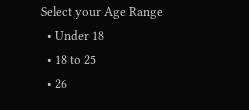Select your Age Range
  • Under 18
  • 18 to 25
  • 26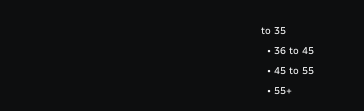to 35
  • 36 to 45
  • 45 to 55
  • 55+